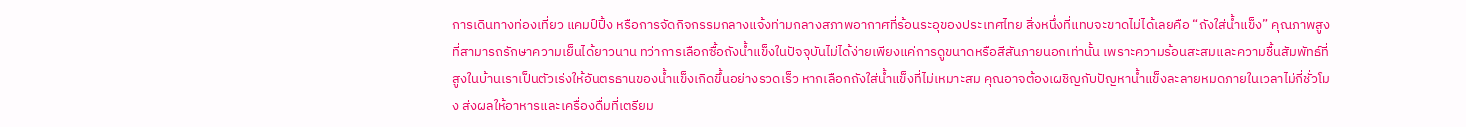การเดินทางท่องเที่ยว แคมป์ปิ้ง หรือการจัดกิจกรรมกลางแจ้งท่ามกลางสภาพอากาศที่ร้อนระอุของประเทศไทย สิ่งหนึ่งที่แทบจะขาดไม่ได้เลยคือ “ถังใส่น้ำแข็ง” คุณภาพสูงที่สามารถรักษาความเย็นได้ยาวนาน ทว่าการเลือกซื้อถังน้ำแข็งในปัจจุบันไม่ได้ง่ายเพียงแค่การดูขนาดหรือสีสันภายนอกเท่านั้น เพราะความร้อนสะสมและความชื้นสัมพัทธ์ที่สูงในบ้านเราเป็นตัวเร่งให้อันตรธานของน้ำแข็งเกิดขึ้นอย่างรวดเร็ว หากเลือกถังใส่น้ำแข็งที่ไม่เหมาะสม คุณอาจต้องเผชิญกับปัญหาน้ำแข็งละลายหมดภายในเวลาไม่กี่ชั่วโมง ส่งผลให้อาหารและเครื่องดื่มที่เตรียม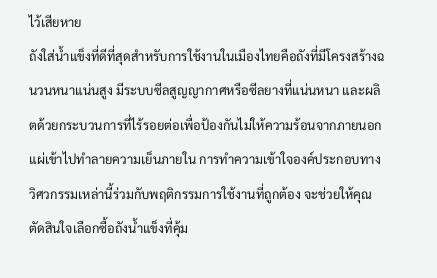ไว้เสียหาย
ถังใส่น้ำแข็งที่ดีที่สุดสำหรับการใช้งานในเมืองไทยคือถังที่มีโครงสร้างฉนวนหนาแน่นสูง มีระบบซีลสูญญากาศหรือซีลยางที่แน่นหนา และผลิตด้วยกระบวนการที่ไร้รอยต่อเพื่อป้องกันไม่ให้ความร้อนจากภายนอกแผ่เข้าไปทำลายความเย็นภายใน การทำความเข้าใจองค์ประกอบทางวิศวกรรมเหล่านี้ร่วมกับพฤติกรรมการใช้งานที่ถูกต้อง จะช่วยให้คุณตัดสินใจเลือกซื้อถังน้ำแข็งที่คุ้ม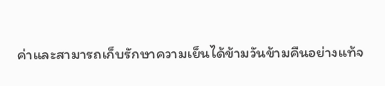ค่าและสามารถเก็บรักษาความเย็นได้ข้ามวันข้ามคืนอย่างแท้จ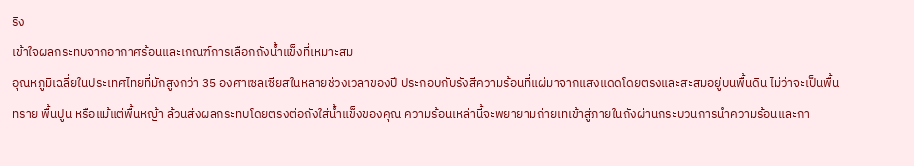ริง
เข้าใจผลกระทบจากอากาศร้อนและเกณฑ์การเลือกถังน้ำแข็งที่เหมาะสม
อุณหภูมิเฉลี่ยในประเทศไทยที่มักสูงกว่า 35 องศาเซลเซียสในหลายช่วงเวลาของปี ประกอบกับรังสีความร้อนที่แผ่มาจากแสงแดดโดยตรงและสะสมอยู่บนพื้นดิน ไม่ว่าจะเป็นพื้นทราย พื้นปูน หรือแม้แต่พื้นหญ้า ล้วนส่งผลกระทบโดยตรงต่อถังใส่น้ำแข็งของคุณ ความร้อนเหล่านี้จะพยายามถ่ายเทเข้าสู่ภายในถังผ่านกระบวนการนำความร้อนและกา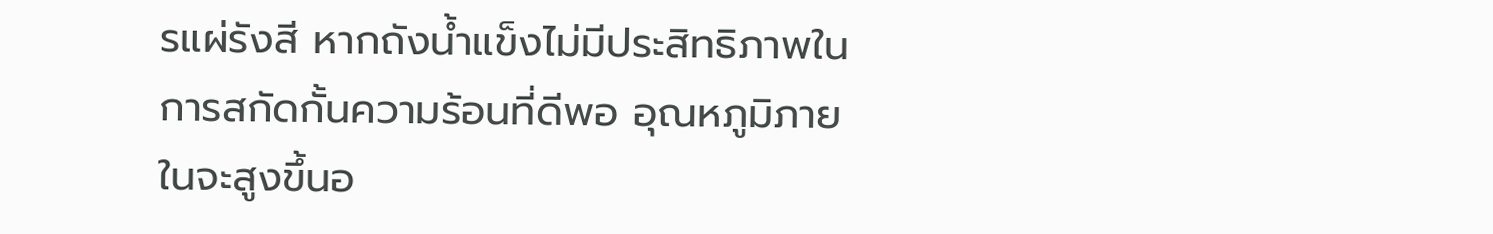รแผ่รังสี หากถังน้ำแข็งไม่มีประสิทธิภาพในการสกัดกั้นความร้อนที่ดีพอ อุณหภูมิภายในจะสูงขึ้นอ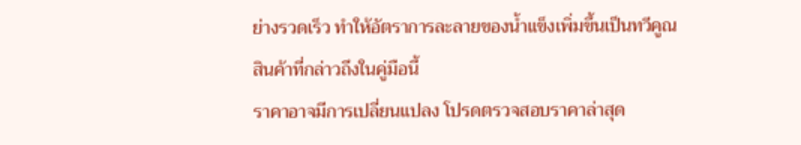ย่างรวดเร็ว ทำให้อัตราการละลายของน้ำแข็งเพิ่มขึ้นเป็นทวีคูณ
สินค้าที่กล่าวถึงในคู่มือนี้
ราคาอาจมีการเปลี่ยนแปลง โปรดตรวจสอบราคาล่าสุด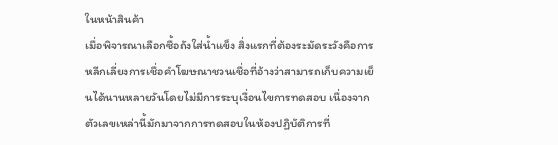ในหน้าสินค้า
เมื่อพิจารณาเลือกซื้อถังใส่น้ำแข็ง สิ่งแรกที่ต้องระมัดระวังคือการหลีกเลี่ยงการเชื่อคำโฆษณาชวนเชื่อที่อ้างว่าสามารถเก็บความเย็นได้นานหลายวันโดยไม่มีการระบุเงื่อนไขการทดสอบ เนื่องจากตัวเลขเหล่านี้มักมาจากการทดสอบในห้องปฏิบัติการที่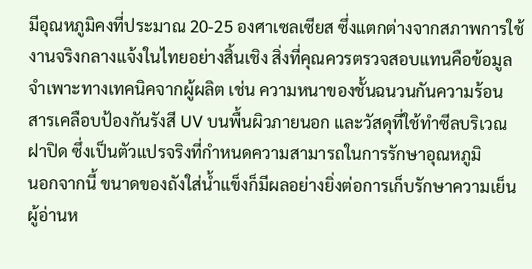มีอุณหภูมิคงที่ประมาณ 20-25 องศาเซลเซียส ซึ่งแตกต่างจากสภาพการใช้งานจริงกลางแจ้งในไทยอย่างสิ้นเชิง สิ่งที่คุณควรตรวจสอบแทนคือข้อมูลจำเพาะทางเทคนิคจากผู้ผลิต เช่น ความหนาของชั้นฉนวนกันความร้อน สารเคลือบป้องกันรังสี UV บนพื้นผิวภายนอก และวัสดุที่ใช้ทำซีลบริเวณฝาปิด ซึ่งเป็นตัวแปรจริงที่กำหนดความสามารถในการรักษาอุณหภูมิ
นอกจากนี้ ขนาดของถังใส่น้ำแข็งก็มีผลอย่างยิ่งต่อการเก็บรักษาความเย็น ผู้อ่านห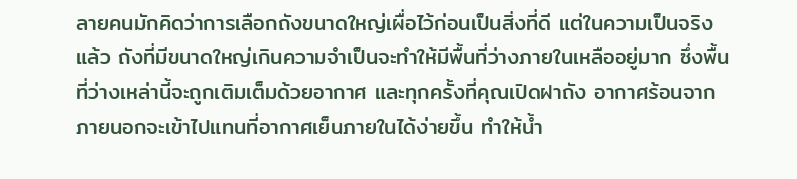ลายคนมักคิดว่าการเลือกถังขนาดใหญ่เผื่อไว้ก่อนเป็นสิ่งที่ดี แต่ในความเป็นจริงแล้ว ถังที่มีขนาดใหญ่เกินความจำเป็นจะทำให้มีพื้นที่ว่างภายในเหลืออยู่มาก ซึ่งพื้นที่ว่างเหล่านี้จะถูกเติมเต็มด้วยอากาศ และทุกครั้งที่คุณเปิดฝาถัง อากาศร้อนจากภายนอกจะเข้าไปแทนที่อากาศเย็นภายในได้ง่ายขึ้น ทำให้น้ำ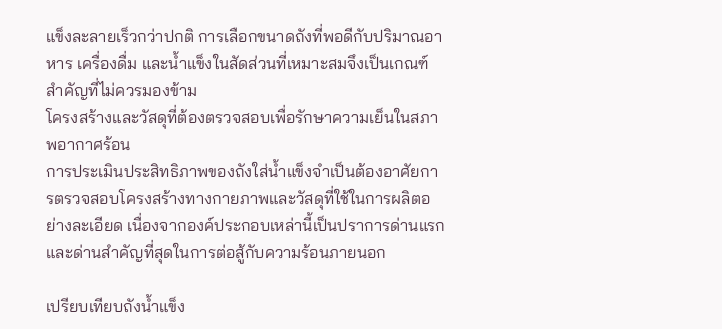แข็งละลายเร็วกว่าปกติ การเลือกขนาดถังที่พอดีกับปริมาณอาหาร เครื่องดื่ม และน้ำแข็งในสัดส่วนที่เหมาะสมจึงเป็นเกณฑ์สำคัญที่ไม่ควรมองข้าม
โครงสร้างและวัสดุที่ต้องตรวจสอบเพื่อรักษาความเย็นในสภาพอากาศร้อน
การประเมินประสิทธิภาพของถังใส่น้ำแข็งจำเป็นต้องอาศัยการตรวจสอบโครงสร้างทางกายภาพและวัสดุที่ใช้ในการผลิตอย่างละเอียด เนื่องจากองค์ประกอบเหล่านี้เป็นปราการด่านแรกและด่านสำคัญที่สุดในการต่อสู้กับความร้อนภายนอก

เปรียบเทียบถังน้ำแข็ง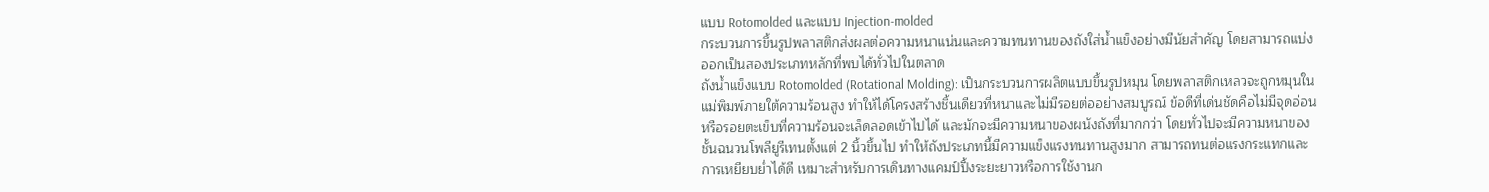แบบ Rotomolded และแบบ Injection-molded
กระบวนการขึ้นรูปพลาสติกส่งผลต่อความหนาแน่นและความทนทานของถังใส่น้ำแข็งอย่างมีนัยสำคัญ โดยสามารถแบ่งออกเป็นสองประเภทหลักที่พบได้ทั่วไปในตลาด
ถังน้ำแข็งแบบ Rotomolded (Rotational Molding): เป็นกระบวนการผลิตแบบขึ้นรูปหมุน โดยพลาสติกเหลวจะถูกหมุนในแม่พิมพ์ภายใต้ความร้อนสูง ทำให้ได้โครงสร้างชิ้นเดียวที่หนาและไม่มีรอยต่ออย่างสมบูรณ์ ข้อดีที่เด่นชัดคือไม่มีจุดอ่อนหรือรอยตะเข็บที่ความร้อนจะเล็ดลอดเข้าไปได้ และมักจะมีความหนาของผนังถังที่มากกว่า โดยทั่วไปจะมีความหนาของชั้นฉนวนโพลียูรีเทนตั้งแต่ 2 นิ้วขึ้นไป ทำให้ถังประเภทนี้มีความแข็งแรงทนทานสูงมาก สามารถทนต่อแรงกระแทกและการเหยียบย่ำได้ดี เหมาะสำหรับการเดินทางแคมป์ปิ้งระยะยาวหรือการใช้งานก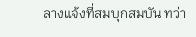ลางแจ้งที่สมบุกสมบัน ทว่า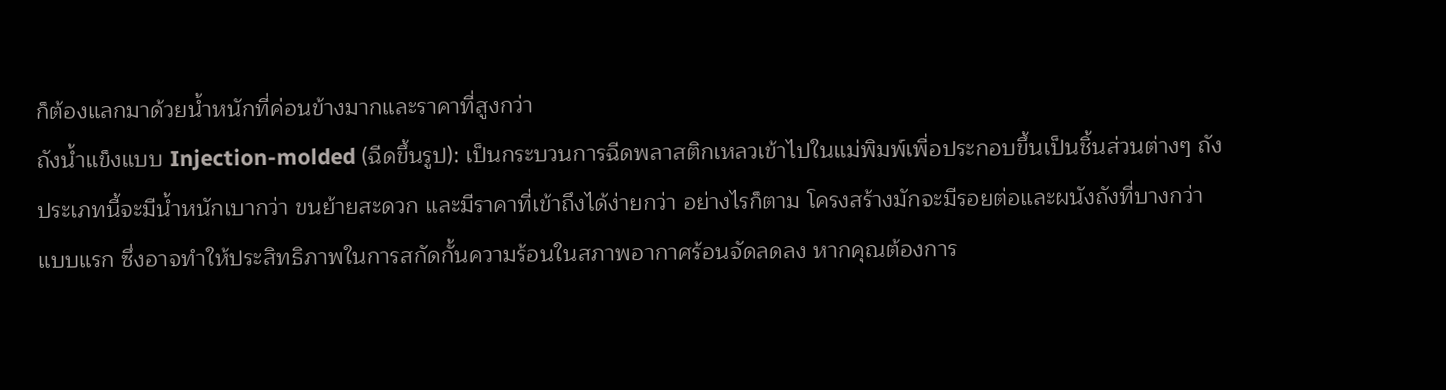ก็ต้องแลกมาด้วยน้ำหนักที่ค่อนข้างมากและราคาที่สูงกว่า
ถังน้ำแข็งแบบ Injection-molded (ฉีดขึ้นรูป): เป็นกระบวนการฉีดพลาสติกเหลวเข้าไปในแม่พิมพ์เพื่อประกอบขึ้นเป็นชิ้นส่วนต่างๆ ถังประเภทนี้จะมีน้ำหนักเบากว่า ขนย้ายสะดวก และมีราคาที่เข้าถึงได้ง่ายกว่า อย่างไรก็ตาม โครงสร้างมักจะมีรอยต่อและผนังถังที่บางกว่าแบบแรก ซึ่งอาจทำให้ประสิทธิภาพในการสกัดกั้นความร้อนในสภาพอากาศร้อนจัดลดลง หากคุณต้องการ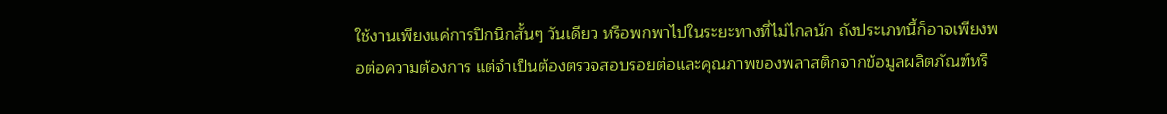ใช้งานเพียงแค่การปิกนิกสั้นๆ วันเดียว หรือพกพาไปในระยะทางที่ไม่ไกลนัก ถังประเภทนี้ก็อาจเพียงพอต่อความต้องการ แต่จำเป็นต้องตรวจสอบรอยต่อและคุณภาพของพลาสติกจากข้อมูลผลิตภัณฑ์หรื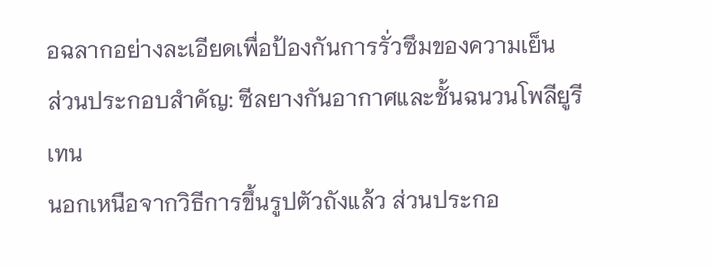อฉลากอย่างละเอียดเพื่อป้องกันการรั่วซึมของความเย็น
ส่วนประกอบสำคัญ: ซีลยางกันอากาศและชั้นฉนวนโพลียูรีเทน
นอกเหนือจากวิธีการขึ้นรูปตัวถังแล้ว ส่วนประกอ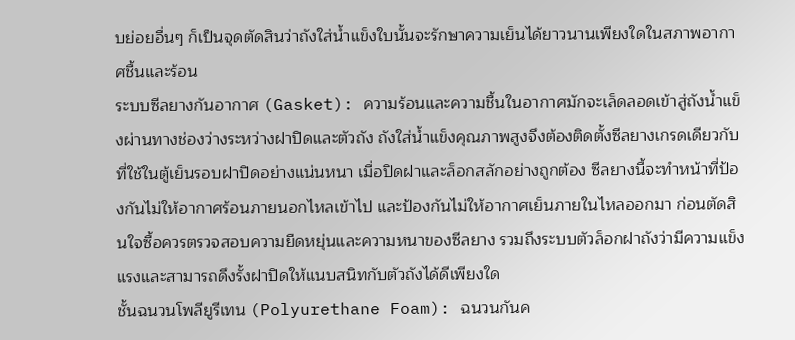บย่อยอื่นๆ ก็เป็นจุดตัดสินว่าถังใส่น้ำแข็งใบนั้นจะรักษาความเย็นได้ยาวนานเพียงใดในสภาพอากาศชื้นและร้อน
ระบบซีลยางกันอากาศ (Gasket): ความร้อนและความชื้นในอากาศมักจะเล็ดลอดเข้าสู่ถังน้ำแข็งผ่านทางช่องว่างระหว่างฝาปิดและตัวถัง ถังใส่น้ำแข็งคุณภาพสูงจึงต้องติดตั้งซีลยางเกรดเดียวกับที่ใช้ในตู้เย็นรอบฝาปิดอย่างแน่นหนา เมื่อปิดฝาและล็อกสลักอย่างถูกต้อง ซีลยางนี้จะทำหน้าที่ป้องกันไม่ให้อากาศร้อนภายนอกไหลเข้าไป และป้องกันไม่ให้อากาศเย็นภายในไหลออกมา ก่อนตัดสินใจซื้อควรตรวจสอบความยืดหยุ่นและความหนาของซีลยาง รวมถึงระบบตัวล็อกฝาถังว่ามีความแข็งแรงและสามารถดึงรั้งฝาปิดให้แนบสนิทกับตัวถังได้ดีเพียงใด
ชั้นฉนวนโพลียูรีเทน (Polyurethane Foam): ฉนวนกันค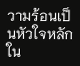วามร้อนเป็นหัวใจหลักใน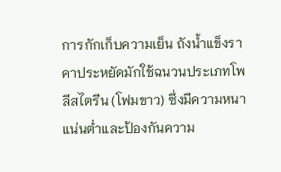การกักเก็บความเย็น ถังน้ำแข็งราคาประหยัดมักใช้ฉนวนประเภทโพลีสไตรีน (โฟมขาว) ซึ่งมีความหนาแน่นต่ำและป้องกันความ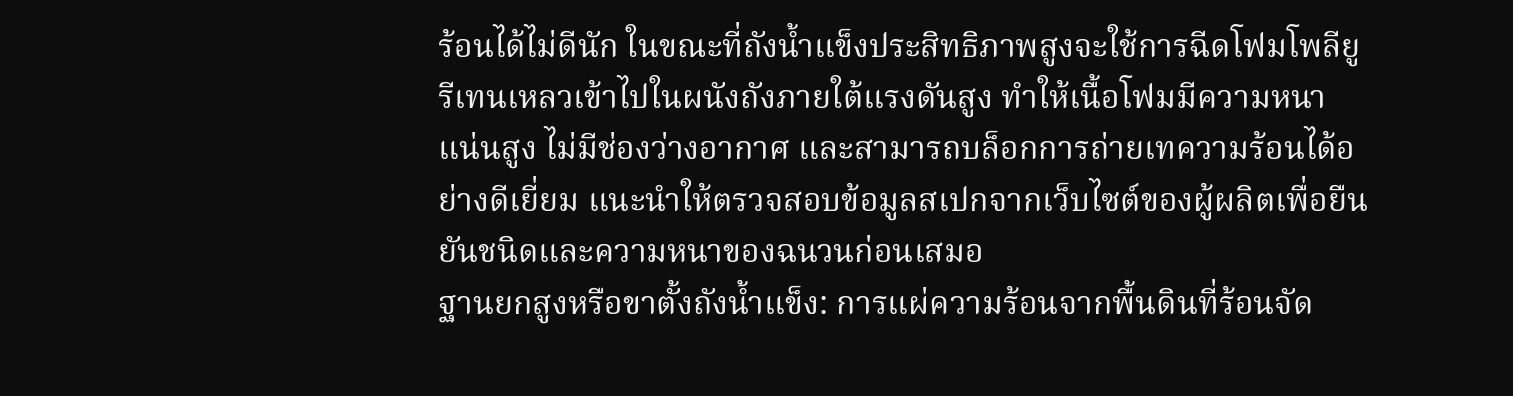ร้อนได้ไม่ดีนัก ในขณะที่ถังน้ำแข็งประสิทธิภาพสูงจะใช้การฉีดโฟมโพลียูรีเทนเหลวเข้าไปในผนังถังภายใต้แรงดันสูง ทำให้เนื้อโฟมมีความหนาแน่นสูง ไม่มีช่องว่างอากาศ และสามารถบล็อกการถ่ายเทความร้อนได้อย่างดีเยี่ยม แนะนำให้ตรวจสอบข้อมูลสเปกจากเว็บไซต์ของผู้ผลิตเพื่อยืนยันชนิดและความหนาของฉนวนก่อนเสมอ
ฐานยกสูงหรือขาตั้งถังน้ำแข็ง: การแผ่ความร้อนจากพื้นดินที่ร้อนจัด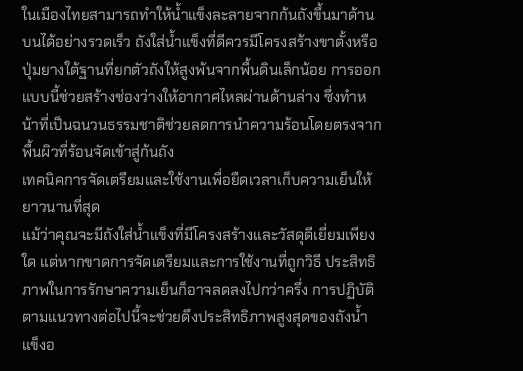ในเมืองไทยสามารถทำให้น้ำแข็งละลายจากก้นถังขึ้นมาด้านบนได้อย่างรวดเร็ว ถังใส่น้ำแข็งที่ดีควรมีโครงสร้างขาตั้งหรือปุ่มยางใต้ฐานที่ยกตัวถังให้สูงพ้นจากพื้นดินเล็กน้อย การออกแบบนี้ช่วยสร้างช่องว่างให้อากาศไหลผ่านด้านล่าง ซึ่งทำหน้าที่เป็นฉนวนธรรมชาติช่วยลดการนำความร้อนโดยตรงจากพื้นผิวที่ร้อนจัดเข้าสู่ก้นถัง
เทคนิคการจัดเตรียมและใช้งานเพื่อยืดเวลาเก็บความเย็นให้ยาวนานที่สุด
แม้ว่าคุณจะมีถังใส่น้ำแข็งที่มีโครงสร้างและวัสดุดีเยี่ยมเพียงใด แต่หากขาดการจัดเตรียมและการใช้งานที่ถูกวิธี ประสิทธิภาพในการรักษาความเย็นก็อาจลดลงไปกว่าครึ่ง การปฏิบัติตามแนวทางต่อไปนี้จะช่วยดึงประสิทธิภาพสูงสุดของถังน้ำแข็งอ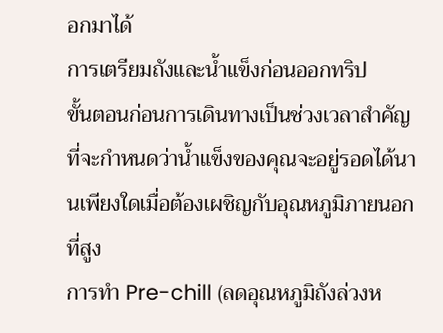อกมาได้
การเตรียมถังและน้ำแข็งก่อนออกทริป
ขั้นตอนก่อนการเดินทางเป็นช่วงเวลาสำคัญที่จะกำหนดว่าน้ำแข็งของคุณจะอยู่รอดได้นานเพียงใดเมื่อต้องเผชิญกับอุณหภูมิภายนอกที่สูง
การทำ Pre-chill (ลดอุณหภูมิถังล่วงห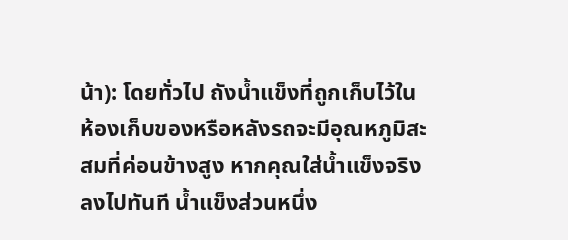น้า): โดยทั่วไป ถังน้ำแข็งที่ถูกเก็บไว้ในห้องเก็บของหรือหลังรถจะมีอุณหภูมิสะสมที่ค่อนข้างสูง หากคุณใส่น้ำแข็งจริงลงไปทันที น้ำแข็งส่วนหนึ่ง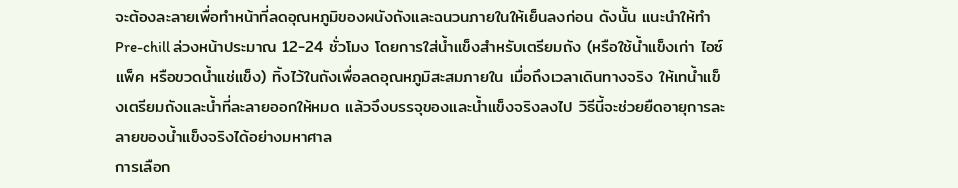จะต้องละลายเพื่อทำหน้าที่ลดอุณหภูมิของผนังถังและฉนวนภายในให้เย็นลงก่อน ดังนั้น แนะนำให้ทำ Pre-chill ล่วงหน้าประมาณ 12-24 ชั่วโมง โดยการใส่น้ำแข็งสำหรับเตรียมถัง (หรือใช้น้ำแข็งเก่า ไอซ์แพ็ค หรือขวดน้ำแช่แข็ง) ทิ้งไว้ในถังเพื่อลดอุณหภูมิสะสมภายใน เมื่อถึงเวลาเดินทางจริง ให้เทน้ำแข็งเตรียมถังและน้ำที่ละลายออกให้หมด แล้วจึงบรรจุของและน้ำแข็งจริงลงไป วิธีนี้จะช่วยยืดอายุการละลายของน้ำแข็งจริงได้อย่างมหาศาล
การเลือก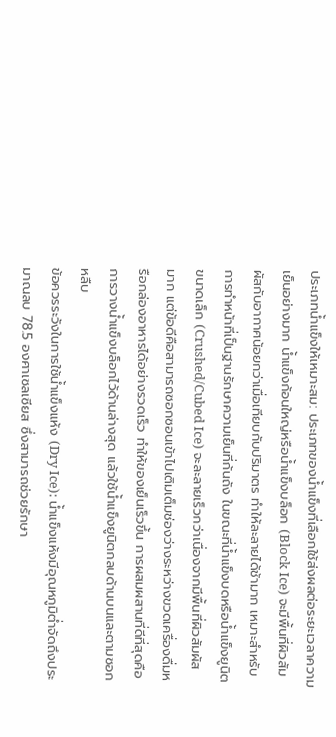ประเภทน้ำแข็งให้เหมาะสม: ประเภทของน้ำแข็งที่เลือกใช้ส่งผลต่อระยะเวลาความเย็นอย่างมาก น้ำแข็งก้อนใหญ่หรือน้ำแข็งบล็อก (Block Ice) จะมีพื้นที่ผิวสัมผัสกับอากาศน้อยกว่าเมื่อเทียบกับปริมาตร ทำให้ละลายได้ช้ามาก เหมาะสำหรับการทำหน้าที่เป็นฐานรักษาความเย็นที่ก้นถัง ในขณะที่น้ำแข็งบดหรือน้ำแข็งยูนิตขนาดเล็ก (Crushed/Cubed Ice) จะละลายเร็วกว่าเนื่องจากมีพื้นที่ผิวสัมผัสมาก แต่ข้อดีคือสามารถซอกซอนเข้าไปเติมเต็มช่องว่างระหว่างขวดเครื่องดื่มหรือกล่องอาหารได้อย่างรวดเร็ว ทำให้ของเย็นเร็วขึ้น การผสมผสานที่ดีที่สุดคือการวางน้ำแข็งบล็อกไว้ด้านล่างสุด แล้วใช้น้ำแข็งยูนิตกลบด้านบนและตามซอกหลืบ
ข้อควรระวังในการใช้น้ำแข็งแห้ง (Dry Ice): น้ำแข็งแห้งมีอุณหภูมิต่ำจัดถึงประมาณลบ 78.5 องศาเซลเซียส ซึ่งสามารถช่วยรักษา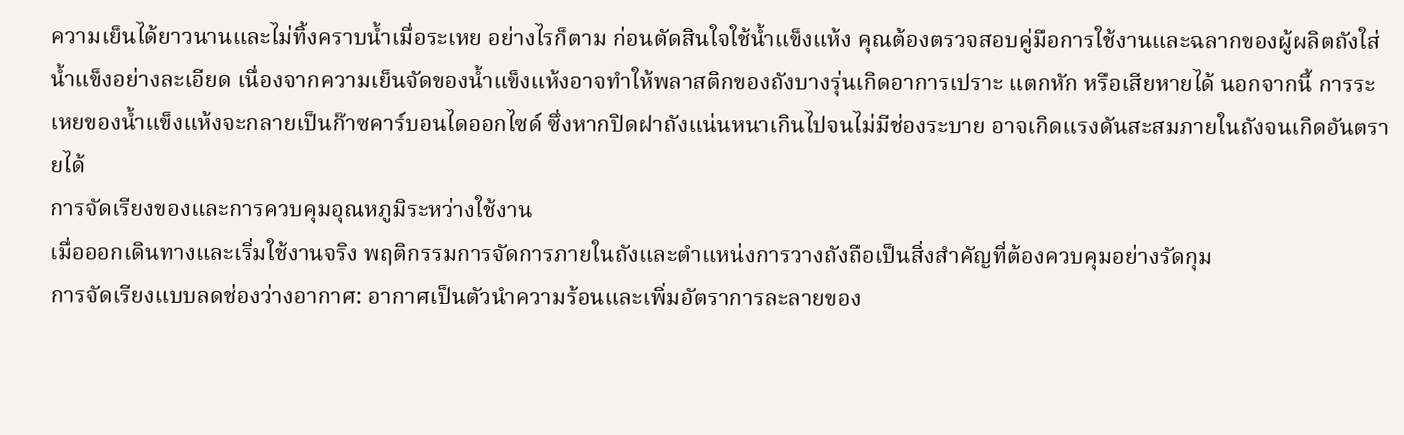ความเย็นได้ยาวนานและไม่ทิ้งคราบน้ำเมื่อระเหย อย่างไรก็ตาม ก่อนตัดสินใจใช้น้ำแข็งแห้ง คุณต้องตรวจสอบคู่มือการใช้งานและฉลากของผู้ผลิตถังใส่น้ำแข็งอย่างละเอียด เนื่องจากความเย็นจัดของน้ำแข็งแห้งอาจทำให้พลาสติกของถังบางรุ่นเกิดอาการเปราะ แตกหัก หรือเสียหายได้ นอกจากนี้ การระเหยของน้ำแข็งแห้งจะกลายเป็นก๊าซคาร์บอนไดออกไซด์ ซึ่งหากปิดฝาถังแน่นหนาเกินไปจนไม่มีช่องระบาย อาจเกิดแรงดันสะสมภายในถังจนเกิดอันตรายได้
การจัดเรียงของและการควบคุมอุณหภูมิระหว่างใช้งาน
เมื่อออกเดินทางและเริ่มใช้งานจริง พฤติกรรมการจัดการภายในถังและตำแหน่งการวางถังถือเป็นสิ่งสำคัญที่ต้องควบคุมอย่างรัดกุม
การจัดเรียงแบบลดช่องว่างอากาศ: อากาศเป็นตัวนำความร้อนและเพิ่มอัตราการละลายของ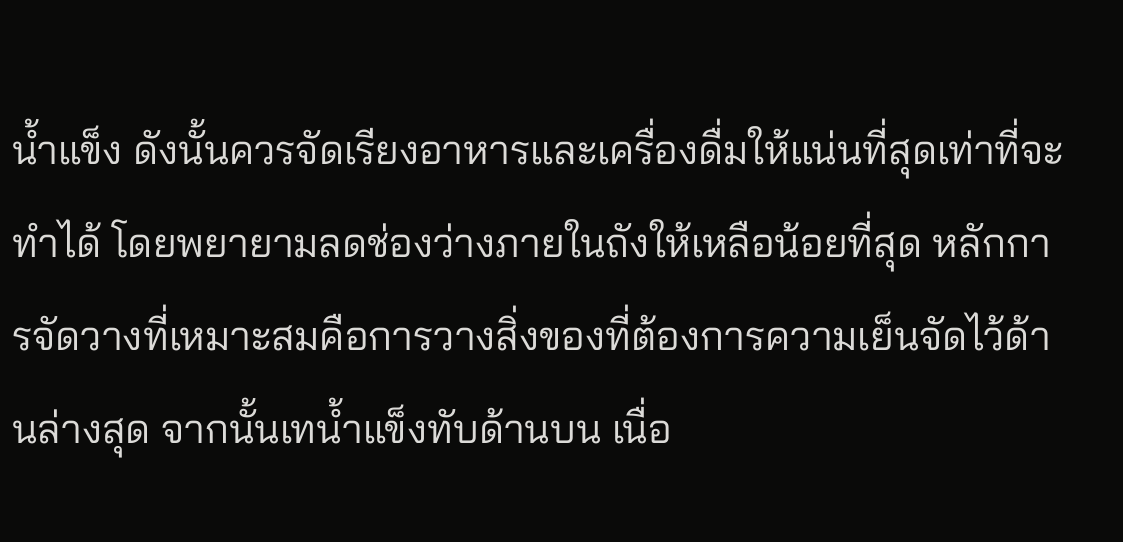น้ำแข็ง ดังนั้นควรจัดเรียงอาหารและเครื่องดื่มให้แน่นที่สุดเท่าที่จะทำได้ โดยพยายามลดช่องว่างภายในถังให้เหลือน้อยที่สุด หลักการจัดวางที่เหมาะสมคือการวางสิ่งของที่ต้องการความเย็นจัดไว้ด้านล่างสุด จากนั้นเทน้ำแข็งทับด้านบน เนื่อ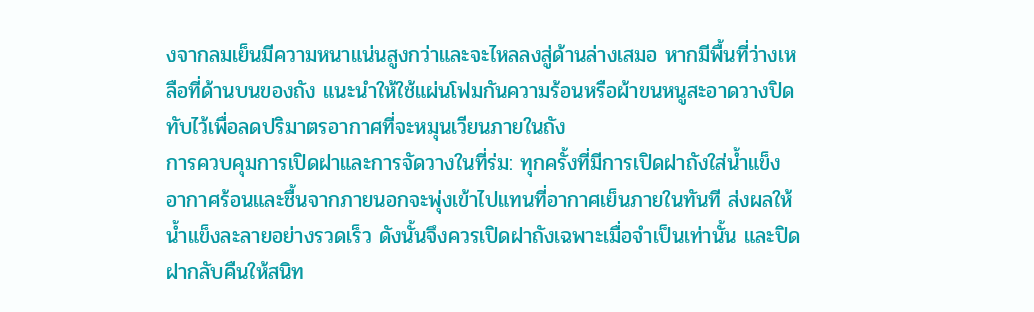งจากลมเย็นมีความหนาแน่นสูงกว่าและจะไหลลงสู่ด้านล่างเสมอ หากมีพื้นที่ว่างเหลือที่ด้านบนของถัง แนะนำให้ใช้แผ่นโฟมกันความร้อนหรือผ้าขนหนูสะอาดวางปิดทับไว้เพื่อลดปริมาตรอากาศที่จะหมุนเวียนภายในถัง
การควบคุมการเปิดฝาและการจัดวางในที่ร่ม: ทุกครั้งที่มีการเปิดฝาถังใส่น้ำแข็ง อากาศร้อนและชื้นจากภายนอกจะพุ่งเข้าไปแทนที่อากาศเย็นภายในทันที ส่งผลให้น้ำแข็งละลายอย่างรวดเร็ว ดังนั้นจึงควรเปิดฝาถังเฉพาะเมื่อจำเป็นเท่านั้น และปิดฝากลับคืนให้สนิท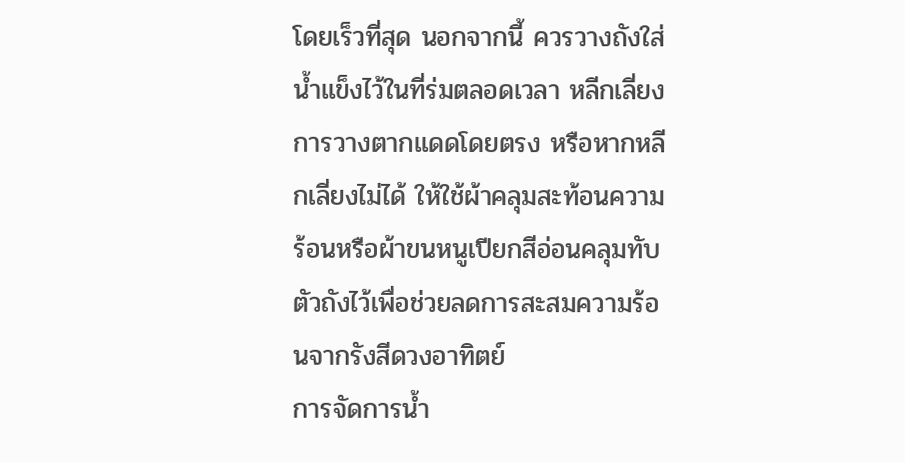โดยเร็วที่สุด นอกจากนี้ ควรวางถังใส่น้ำแข็งไว้ในที่ร่มตลอดเวลา หลีกเลี่ยงการวางตากแดดโดยตรง หรือหากหลีกเลี่ยงไม่ได้ ให้ใช้ผ้าคลุมสะท้อนความร้อนหรือผ้าขนหนูเปียกสีอ่อนคลุมทับตัวถังไว้เพื่อช่วยลดการสะสมความร้อนจากรังสีดวงอาทิตย์
การจัดการน้ำ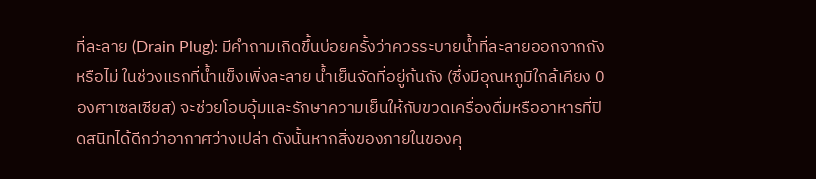ที่ละลาย (Drain Plug): มีคำถามเกิดขึ้นบ่อยครั้งว่าควรระบายน้ำที่ละลายออกจากถังหรือไม่ ในช่วงแรกที่น้ำแข็งเพิ่งละลาย น้ำเย็นจัดที่อยู่ก้นถัง (ซึ่งมีอุณหภูมิใกล้เคียง 0 องศาเซลเซียส) จะช่วยโอบอุ้มและรักษาความเย็นให้กับขวดเครื่องดื่มหรืออาหารที่ปิดสนิทได้ดีกว่าอากาศว่างเปล่า ดังนั้นหากสิ่งของภายในของคุ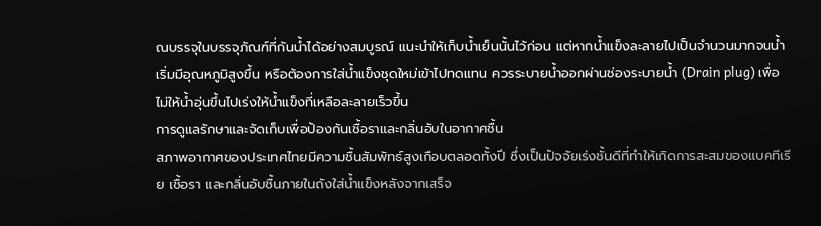ณบรรจุในบรรจุภัณฑ์ที่กันน้ำได้อย่างสมบูรณ์ แนะนำให้เก็บน้ำเย็นนั้นไว้ก่อน แต่หากน้ำแข็งละลายไปเป็นจำนวนมากจนน้ำเริ่มมีอุณหภูมิสูงขึ้น หรือต้องการใส่น้ำแข็งชุดใหม่เข้าไปทดแทน ควรระบายน้ำออกผ่านช่องระบายน้ำ (Drain plug) เพื่อไม่ให้น้ำอุ่นขึ้นไปเร่งให้น้ำแข็งที่เหลือละลายเร็วขึ้น
การดูแลรักษาและจัดเก็บเพื่อป้องกันเชื้อราและกลิ่นอับในอากาศชื้น
สภาพอากาศของประเทศไทยมีความชื้นสัมพัทธ์สูงเกือบตลอดทั้งปี ซึ่งเป็นปัจจัยเร่งชั้นดีที่ทำให้เกิดการสะสมของแบคทีเรีย เชื้อรา และกลิ่นอับชื้นภายในถังใส่น้ำแข็งหลังจากเสร็จ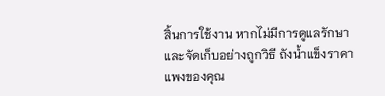สิ้นการใช้งาน หากไม่มีการดูแลรักษาและจัดเก็บอย่างถูกวิธี ถังน้ำแข็งราคาแพงของคุณ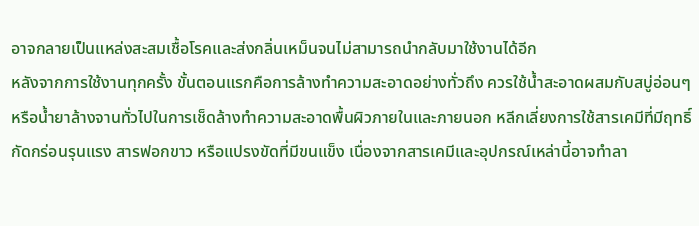อาจกลายเป็นแหล่งสะสมเชื้อโรคและส่งกลิ่นเหม็นจนไม่สามารถนำกลับมาใช้งานได้อีก
หลังจากการใช้งานทุกครั้ง ขั้นตอนแรกคือการล้างทำความสะอาดอย่างทั่วถึง ควรใช้น้ำสะอาดผสมกับสบู่อ่อนๆ หรือน้ำยาล้างจานทั่วไปในการเช็ดล้างทำความสะอาดพื้นผิวภายในและภายนอก หลีกเลี่ยงการใช้สารเคมีที่มีฤทธิ์กัดกร่อนรุนแรง สารฟอกขาว หรือแปรงขัดที่มีขนแข็ง เนื่องจากสารเคมีและอุปกรณ์เหล่านี้อาจทำลา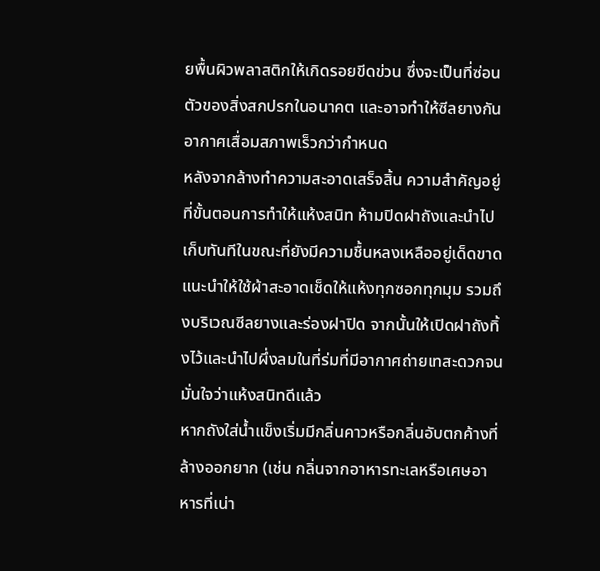ยพื้นผิวพลาสติกให้เกิดรอยขีดข่วน ซึ่งจะเป็นที่ซ่อนตัวของสิ่งสกปรกในอนาคต และอาจทำให้ซีลยางกันอากาศเสื่อมสภาพเร็วกว่ากำหนด
หลังจากล้างทำความสะอาดเสร็จสิ้น ความสำคัญอยู่ที่ขั้นตอนการทำให้แห้งสนิท ห้ามปิดฝาถังและนำไปเก็บทันทีในขณะที่ยังมีความชื้นหลงเหลืออยู่เด็ดขาด แนะนำให้ใช้ผ้าสะอาดเช็ดให้แห้งทุกซอกทุกมุม รวมถึงบริเวณซีลยางและร่องฝาปิด จากนั้นให้เปิดฝาถังทิ้งไว้และนำไปผึ่งลมในที่ร่มที่มีอากาศถ่ายเทสะดวกจนมั่นใจว่าแห้งสนิทดีแล้ว
หากถังใส่น้ำแข็งเริ่มมีกลิ่นคาวหรือกลิ่นอับตกค้างที่ล้างออกยาก (เช่น กลิ่นจากอาหารทะเลหรือเศษอาหารที่เน่า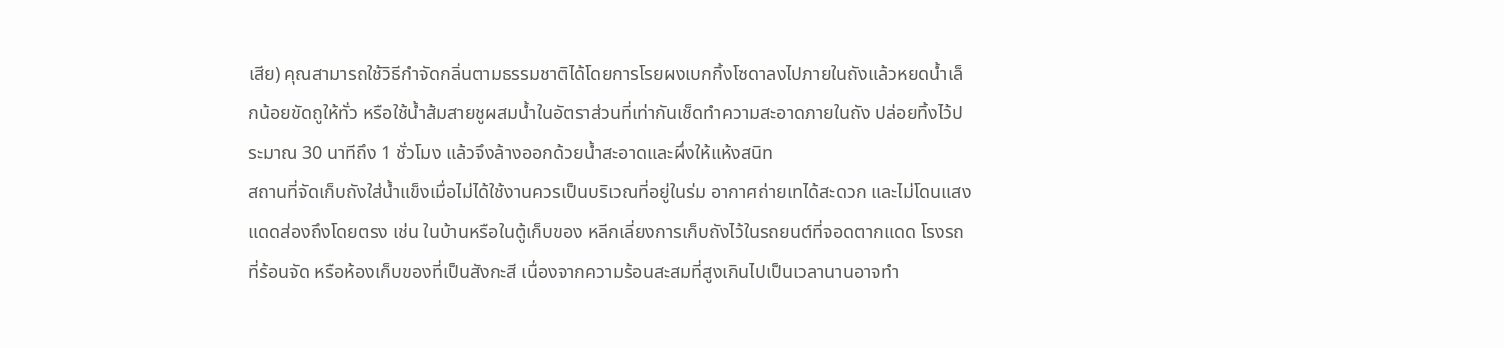เสีย) คุณสามารถใช้วิธีกำจัดกลิ่นตามธรรมชาติได้โดยการโรยผงเบกกิ้งโซดาลงไปภายในถังแล้วหยดน้ำเล็กน้อยขัดถูให้ทั่ว หรือใช้น้ำส้มสายชูผสมน้ำในอัตราส่วนที่เท่ากันเช็ดทำความสะอาดภายในถัง ปล่อยทิ้งไว้ประมาณ 30 นาทีถึง 1 ชั่วโมง แล้วจึงล้างออกด้วยน้ำสะอาดและผึ่งให้แห้งสนิท
สถานที่จัดเก็บถังใส่น้ำแข็งเมื่อไม่ได้ใช้งานควรเป็นบริเวณที่อยู่ในร่ม อากาศถ่ายเทได้สะดวก และไม่โดนแสงแดดส่องถึงโดยตรง เช่น ในบ้านหรือในตู้เก็บของ หลีกเลี่ยงการเก็บถังไว้ในรถยนต์ที่จอดตากแดด โรงรถที่ร้อนจัด หรือห้องเก็บของที่เป็นสังกะสี เนื่องจากความร้อนสะสมที่สูงเกินไปเป็นเวลานานอาจทำ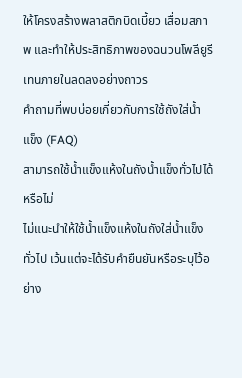ให้โครงสร้างพลาสติกบิดเบี้ยว เสื่อมสภาพ และทำให้ประสิทธิภาพของฉนวนโพลียูรีเทนภายในลดลงอย่างถาวร
คำถามที่พบบ่อยเกี่ยวกับการใช้ถังใส่น้ำแข็ง (FAQ)
สามารถใช้น้ำแข็งแห้งในถังน้ำแข็งทั่วไปได้หรือไม่
ไม่แนะนำให้ใช้น้ำแข็งแห้งในถังใส่น้ำแข็งทั่วไป เว้นแต่จะได้รับคำยืนยันหรือระบุไว้อย่าง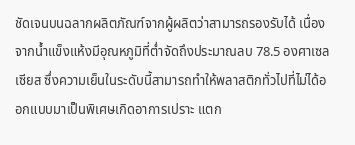ชัดเจนบนฉลากผลิตภัณฑ์จากผู้ผลิตว่าสามารถรองรับได้ เนื่องจากน้ำแข็งแห้งมีอุณหภูมิที่ต่ำจัดถึงประมาณลบ 78.5 องศาเซลเซียส ซึ่งความเย็นในระดับนี้สามารถทำให้พลาสติกทั่วไปที่ไม่ได้ออกแบบมาเป็นพิเศษเกิดอาการเปราะ แตก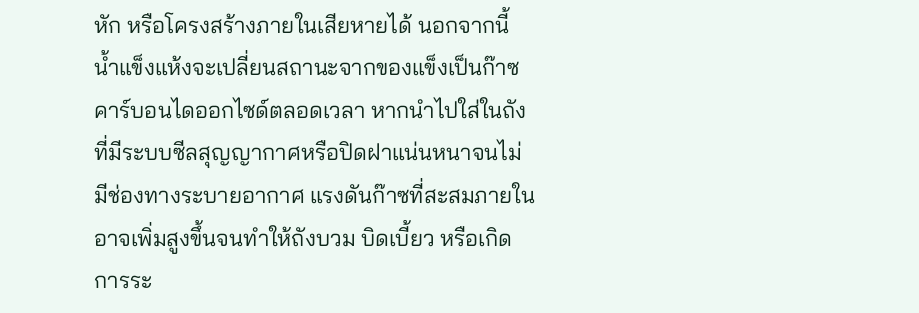หัก หรือโครงสร้างภายในเสียหายได้ นอกจากนี้ น้ำแข็งแห้งจะเปลี่ยนสถานะจากของแข็งเป็นก๊าซคาร์บอนไดออกไซด์ตลอดเวลา หากนำไปใส่ในถังที่มีระบบซีลสุญญากาศหรือปิดฝาแน่นหนาจนไม่มีช่องทางระบายอากาศ แรงดันก๊าซที่สะสมภายในอาจเพิ่มสูงขึ้นจนทำให้ถังบวม บิดเบี้ยว หรือเกิดการระ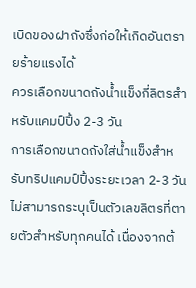เบิดของฝาถังซึ่งก่อให้เกิดอันตรายร้ายแรงได้
ควรเลือกขนาดถังน้ำแข็งกี่ลิตรสำหรับแคมป์ปิ้ง 2-3 วัน
การเลือกขนาดถังใส่น้ำแข็งสำหรับทริปแคมป์ปิ้งระยะเวลา 2-3 วัน ไม่สามารถระบุเป็นตัวเลขลิตรที่ตายตัวสำหรับทุกคนได้ เนื่องจากต้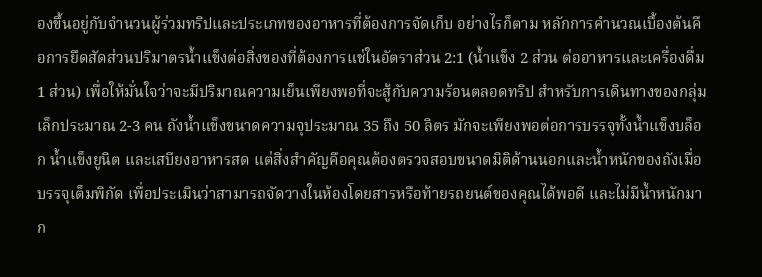องขึ้นอยู่กับจำนวนผู้ร่วมทริปและประเภทของอาหารที่ต้องการจัดเก็บ อย่างไรก็ตาม หลักการคำนวณเบื้องต้นคือการยึดสัดส่วนปริมาตรน้ำแข็งต่อสิ่งของที่ต้องการแช่ในอัตราส่วน 2:1 (น้ำแข็ง 2 ส่วน ต่ออาหารและเครื่องดื่ม 1 ส่วน) เพื่อให้มั่นใจว่าจะมีปริมาณความเย็นเพียงพอที่จะสู้กับความร้อนตลอดทริป สำหรับการเดินทางของกลุ่มเล็กประมาณ 2-3 คน ถังน้ำแข็งขนาดความจุประมาณ 35 ถึง 50 ลิตร มักจะเพียงพอต่อการบรรจุทั้งน้ำแข็งบล็อก น้ำแข็งยูนิต และเสบียงอาหารสด แต่สิ่งสำคัญคือคุณต้องตรวจสอบขนาดมิติด้านนอกและน้ำหนักของถังเมื่อบรรจุเต็มพิกัด เพื่อประเมินว่าสามารถจัดวางในห้องโดยสารหรือท้ายรถยนต์ของคุณได้พอดี และไม่มีน้ำหนักมาก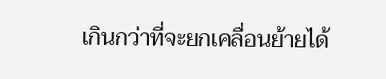เกินกว่าที่จะยกเคลื่อนย้ายได้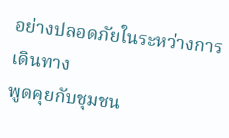อย่างปลอดภัยในระหว่างการเดินทาง
พูดคุยกับชุมชน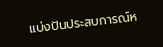แบ่งปันประสบการณ์ห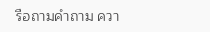รือถามคำถาม ควา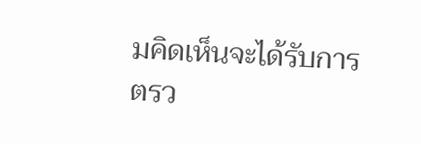มคิดเห็นจะได้รับการตรว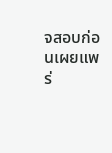จสอบก่อนเผยแพร่